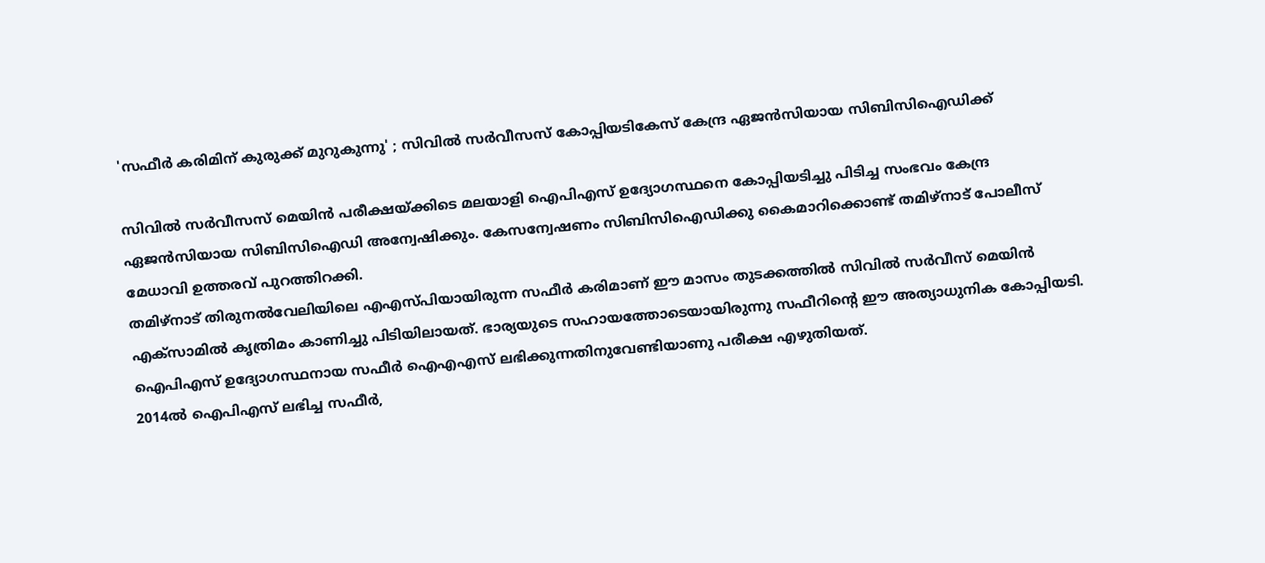'സഫീർ കരിമിന് കുരുക്ക് മുറുകുന്നു' ; സിവിൽ സർവീസസ് കോപ്പിയടികേസ് കേന്ദ്ര ഏജൻസിയായ സിബിസിഐഡിക്ക്

സിവിൽ സർവീസസ് മെയിൻ പരീക്ഷയ്ക്കിടെ മലയാളി ഐപിഎസ് ഉദ്യോഗസ്ഥനെ കോപ്പിയടിച്ചു പിടിച്ച സംഭവം കേന്ദ്ര ഏജൻസിയായ സിബിസിഐഡി അന്വേഷിക്കും. കേസന്വേഷണം സിബിസിഐഡിക്കു കൈമാറിക്കൊണ്ട് തമിഴ്നാട് പോലീസ് മേധാവി ഉത്തരവ് പുറത്തിറക്കി.
തമിഴ്നാട് തിരുനൽവേലിയിലെ എഎസ്പിയായിരുന്ന സഫീർ കരിമാണ് ഈ മാസം തുടക്കത്തിൽ സിവിൽ സർവീസ് മെയിൻ എക്സാമിൽ കൃത്രിമം കാണിച്ചു പിടിയിലായത്. ഭാര്യയുടെ സഹായത്തോടെയായിരുന്നു സഫീറിന്റെ ഈ അത്യാധുനിക കോപ്പിയടി. ഐപിഎസ് ഉദ്യോഗസ്ഥനായ സഫീർ ഐഎഎസ് ലഭിക്കുന്നതിനുവേണ്ടിയാണു പരീക്ഷ എഴുതിയത്.
2014ൽ ഐപിഎസ് ലഭിച്ച സഫീർ,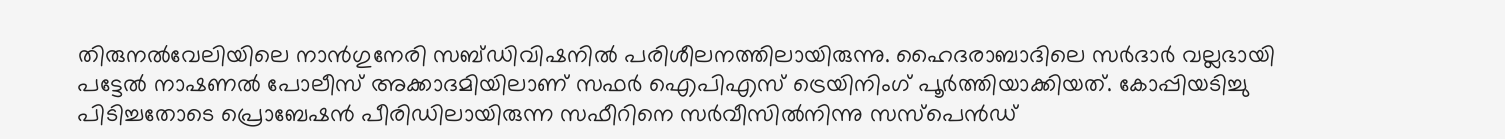തിരുനൽവേലിയിലെ നാൻഗുനേരി സബ്ഡിവിഷനിൽ പരിശീലനത്തിലായിരുന്നു. ഹൈദരാബാദിലെ സർദാർ വല്ലഭായി പട്ടേൽ നാഷണൽ പോലീസ് അക്കാദമിയിലാണ് സഫർ ഐപിഎസ് ട്രെയിനിംഗ് പൂർത്തിയാക്കിയത്. കോപ്പിയടിച്ചു പിടിച്ചതോടെ പ്രൊബേഷൻ പീരിഡിലായിരുന്ന സഫീറിനെ സർവീസിൽനിന്നു സസ്പെൻഡ്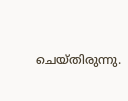ചെയ്തിരുന്നു.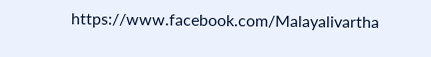https://www.facebook.com/Malayalivartha